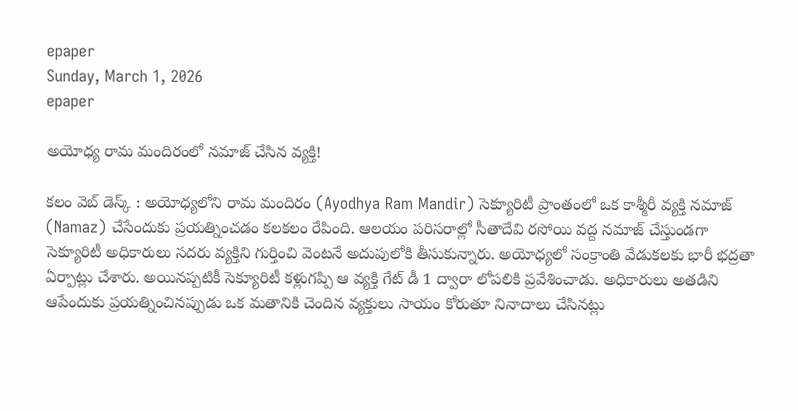epaper
Sunday, March 1, 2026
epaper

అయోధ్య రామ మందిరంలో న‌మాజ్ చేసిన వ్య‌క్తి!

క‌లం వెబ్ డెస్క్‌ : అయోధ్యలోని రామ మందిరం (Ayodhya Ram Mandir) సెక్యూరిటీ ప్రాంతంలో ఒక కాశ్మీరీ వ్య‌క్తి నమాజ్ (Namaz) చేసేందుకు ప్రయత్నించ‌డం క‌ల‌క‌లం రేపింది. ఆలయం పరిసరాల్లో సీతాదేవి రసోయి వద్ద న‌మాజ్ చేస్తుండ‌గా సెక్యూరిటీ అధికారులు స‌ద‌రు వ్య‌క్తిని గుర్తించి వెంటనే అదుపులోకి తీసుకున్నారు. అయోధ్యలో సంక్రాంతి వేడుకలకు భారీ భద్రతా ఏర్పాట్లు చేశారు. అయిన‌ప్ప‌టికీ సెక్యూరిటీ క‌ళ్లుగ‌ప్పి ఆ వ్య‌క్తి గేట్ డీ 1 ద్వారా లోప‌లికి ప్ర‌వేశించాడు. అధికారులు అత‌డిని ఆపేందుకు ప్ర‌య‌త్నించిన‌ప్పుడు ఒక మ‌తానికి చెందిన వ్య‌క్తులు సాయం కోరుతూ నినాదాలు చేసిన‌ట్లు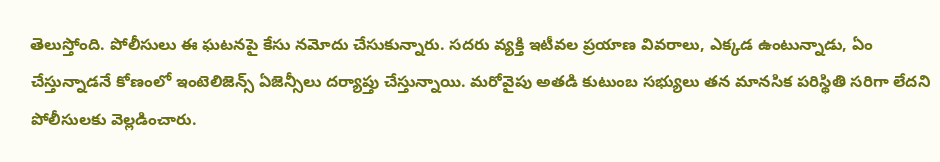తెలుస్తోంది. పోలీసులు ఈ ఘ‌ట‌న‌పై కేసు న‌మోదు చేసుకున్నారు. స‌ద‌రు వ్య‌క్తి ఇటీవ‌ల ప్ర‌యాణ వివ‌రాలు, ఎక్క‌డ ఉంటున్నాడు, ఏం చేస్తున్నాడ‌నే కోణంలో ఇంటెలిజెన్స్ ఏజెన్సీలు ద‌ర్యాప్తు చేస్తున్నాయి. మ‌రోవైపు అత‌డి కుటుంబ సభ్యులు త‌న‌ మానసిక ప‌రిస్థితి స‌రిగా లేద‌ని పోలీసుల‌కు వెల్ల‌డించారు.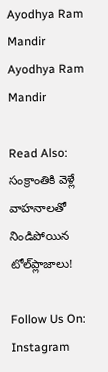Ayodhya Ram Mandir
Ayodhya Ram Mandir

Read Also: సంక్రాంతికి వెళ్లే వాహ‌నాల‌తో నిండిపోయిన టోల్‌ప్లాజాలు!

Follow Us On: Instagram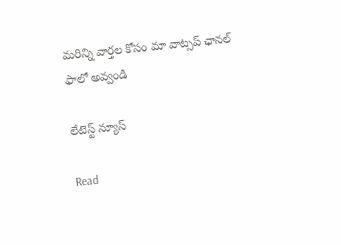మ‌రిన్ని వార్త‌ల కోసం మా వాట్స‌ప్ ఛాన‌ల్ ఫాలో అవ్వండి

లేటెస్ట్ న్యూస్‌

Read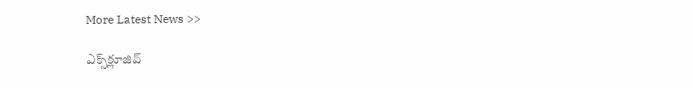More Latest News >>

ఎక్స్‌క్లూజివ్‌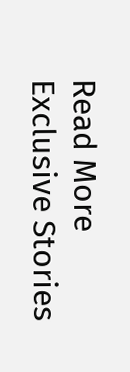Read More Exclusive Stories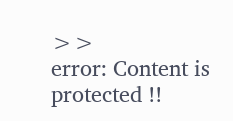>>
error: Content is protected !!